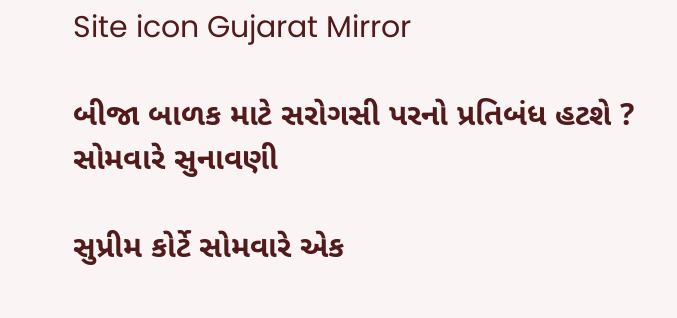Site icon Gujarat Mirror

બીજા બાળક માટે સરોગસી પરનો પ્રતિબંધ હટશે ? સોમવારે સુનાવણી

સુપ્રીમ કોર્ટે સોમવારે એક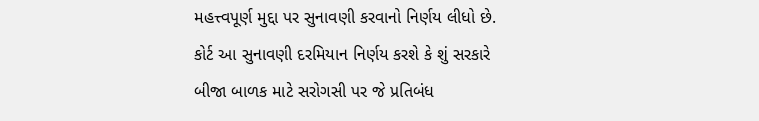મહત્ત્વપૂર્ણ મુદ્દા પર સુનાવણી કરવાનો નિર્ણય લીધો છે. કોર્ટ આ સુનાવણી દરમિયાન નિર્ણય કરશે કે શું સરકારે બીજા બાળક માટે સરોગસી પર જે પ્રતિબંધ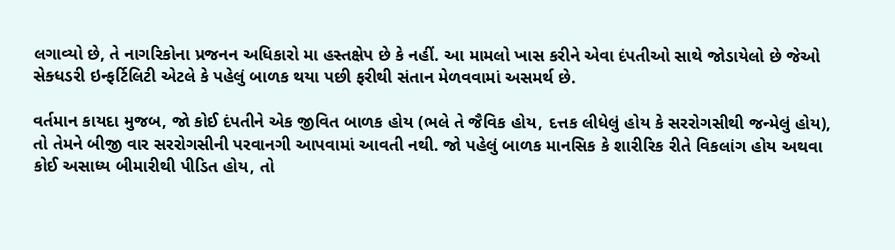લગાવ્યો છે, તે નાગરિકોના પ્રજનન અધિકારો મા હસ્તક્ષેપ છે કે નહીં. આ મામલો ખાસ કરીને એવા દંપતીઓ સાથે જોડાયેલો છે જેઓ સેક્ધડરી ઇન્ફર્ટિલિટી એટલે કે પહેલું બાળક થયા પછી ફરીથી સંતાન મેળવવામાં અસમર્થ છે.

વર્તમાન કાયદા મુજબ, જો કોઈ દંપતીને એક જીવિત બાળક હોય (ભલે તે જૈવિક હોય, દત્તક લીધેલું હોય કે સરરોગસીથી જન્મેલું હોય), તો તેમને બીજી વાર સરરોગસીની પરવાનગી આપવામાં આવતી નથી. જો પહેલું બાળક માનસિક કે શારીરિક રીતે વિકલાંગ હોય અથવા કોઈ અસાધ્ય બીમારીથી પીડિત હોય, તો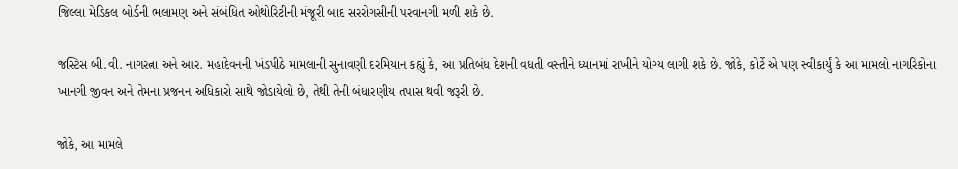જિલ્લા મેડિકલ બોર્ડની ભલામણ અને સંબંધિત ઓથોરિટીની મંજૂરી બાદ સરરોગસીની પરવાનગી મળી શકે છે.

જસ્ટિસ બી.વી. નાગરત્ના અને આર. મહાદેવનની ખંડપીઠે મામલાની સુનાવણી દરમિયાન કહ્યું કે, આ પ્રતિબંધ દેશની વધતી વસ્તીને ધ્યાનમાં રાખીને યોગ્ય લાગી શકે છે. જોકે, કોર્ટે એ પણ સ્વીકાર્યું કે આ મામલો નાગરિકોના ખાનગી જીવન અને તેમના પ્રજનન અધિકારો સાથે જોડાયેલો છે, તેથી તેની બંધારણીય તપાસ થવી જરૂરી છે.

જોકે, આ મામલે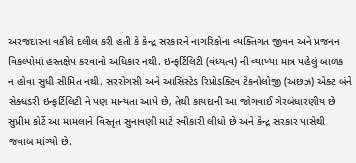અરજદારના વકીલે દલીલ કરી હતી કે કેન્દ્ર સરકારને નાગરિકોના વ્યક્તિગત જીવન અને પ્રજનન વિકલ્પોમાં હસ્તક્ષેપ કરવાનો અધિકાર નથી. ઇન્ફર્ટિલિટી (વંધ્યત્વ) ની વ્યાખ્યા માત્ર પહેલું બાળક ન હોવા સુધી સીમિત નથી. સરરોગસી અને આસિસ્ટેડ રિપ્રોડક્ટિવ ટેકનોલોજી (અછઝ) એક્ટ બંને સેક્ધડરી ઇન્ફર્ટિલિટી ને પણ માન્યતા આપે છે, તેથી કાયદાની આ જોગવાઈ ગેરબંધારણીય છે સુપ્રીમ કોર્ટે આ મામલાને વિસ્તૃત સુનાવણી માટે સ્વીકારી લીધો છે અને કેન્દ્ર સરકાર પાસેથી જવાબ માંગ્યો છે.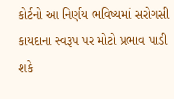કોર્ટનો આ નિર્ણય ભવિષ્યમાં સરોગસી કાયદાના સ્વરૂપ પર મોટો પ્રભાવ પાડી શકે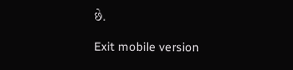છે.

Exit mobile version